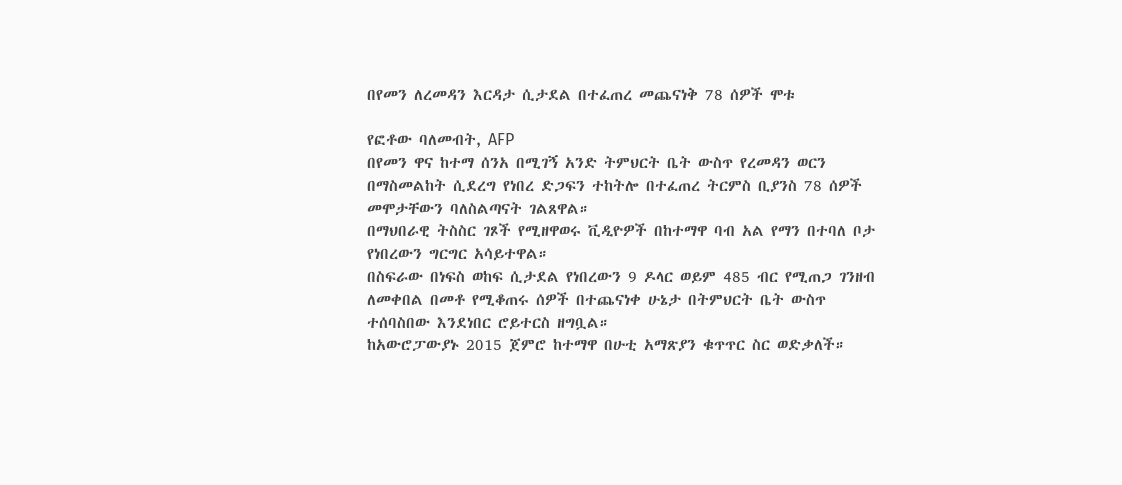በየመን ለረመዳን እርዳታ ሲታደል በተፈጠረ መጨናነቅ 78 ሰዎች ሞቱ

የፎቶው ባለመብት, AFP
በየመን ዋና ከተማ ሰንአ በሚገኝ አንድ ትምህርት ቤት ውስጥ የረመዳን ወርን በማስመልከት ሲደረግ የነበረ ድጋፍን ተከትሎ በተፈጠረ ትርምስ ቢያንስ 78 ሰዎች መሞታቸውን ባለስልጣናት ገልጸዋል።
በማህበራዊ ትስስር ገጾች የሚዘዋወሩ ቪዲዮዎች በከተማዋ ባብ አል የማን በተባለ ቦታ የነበረውን ግርግር አሳይተዋል።
በስፍራው በነፍስ ወከፍ ሲታደል የነበረውን 9 ዶላር ወይም 485 ብር የሚጠጋ ገንዘብ ለመቀበል በመቶ የሚቆጠሩ ሰዎች በተጨናነቀ ሁኔታ በትምህርት ቤት ውስጥ ተሰባስበው እንደነበር ሮይተርስ ዘግቧል።
ከአውሮፓውያኑ 2015 ጀምሮ ከተማዋ በሁቲ አማጽያን ቁጥጥር ስር ወድቃለች።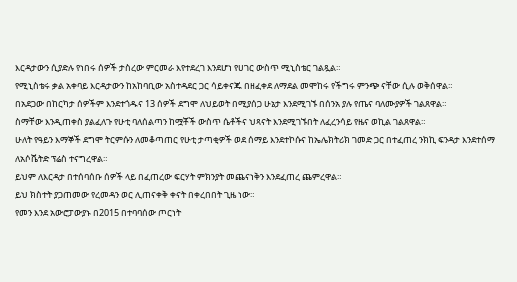እርዳታውን ሲያድሉ የነበሩ ሰዎች ታስረው ምርመራ እየተደረገ እንደሆነ የሀገር ውስጥ ሚኒስቴር ገልጿል።
የሚኒስቴሩ ቃል አቀባይ እርዳታውን ከአከባቢው አስተዳደር ጋር ሳይቀናጁ በዘፈቀደ ለማደል መሞከሩ የችግሩ ምንጭ ናቸው ሲሉ ወቅሰዋል።
በአደጋው በከርካታ ሰዎችም እንደተጎዱና 13 ሰዎች ደግሞ ለህይወት በሚያሰጋ ሁኔታ እንደሚገኙ በሰንአ ያሉ የጤና ባለሙያዎች ገልጸዋል።
ስማቸው እንዲጠቀስ ያልፈለጉ የሁቲ ባለሰልጣን ከሟቾች ውስጥ ሴቶችና ህጻናት እንደሚገኙበት ለፈረንሳይ የዜና ወኪል ገልጸዋል።
ሁለት የዓይን እማኞች ደግሞ ትርምሱን ለመቆጣጠር የሁቲ ታጣቂዎች ወደ ሰማይ እንደተኮሱና ከኤሌክትሪክ ገመድ ጋር በተፈጠረ ንክኪ ፍንዳታ እንደተሰማ ለአሶሼትድ ፕሬስ ተናግረዋል።
ይህም ለእርዳታ በተሰባሰቡ ሰዎች ላይ በፈጠረው ፍርሃት ምክንያት መጨናነቅን እንደፈጠረ ጨምረዋል።
ይህ ክስተት ያጋጠመው የረመዳን ወር ሊጠናቀቅ ቀናት በቀረበበት ጊዜ ነው።
የመን እንደ አውሮፓውያኑ በ2015 በተባባሰው ጦርነት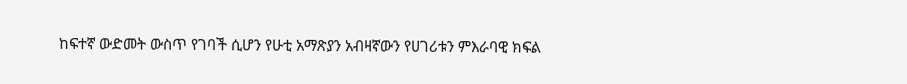ከፍተኛ ውድመት ውስጥ የገባች ሲሆን የሁቲ አማጽያን አብዛኛውን የሀገሪቱን ምእራባዊ ክፍል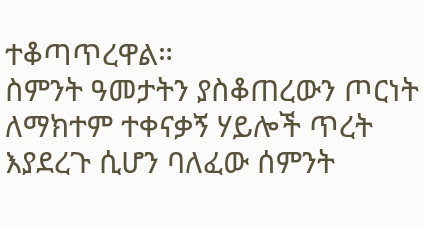ተቆጣጥረዋል።
ስምንት ዓመታትን ያስቆጠረውን ጦርነት ለማክተም ተቀናቃኝ ሃይሎች ጥረት እያደረጉ ሲሆን ባለፈው ሰምንት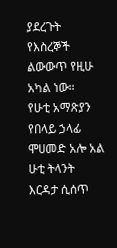ያደረጉት የእስረኞች ልውውጥ የዚሁ አካል ነው።
የሁቲ አማጽያን የበላይ ኃላፊ ሞሀመድ አሎ አል ሁቲ ትላንት እርዳታ ሲሰጥ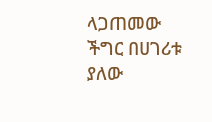ላጋጠመው ችግር በሀገሪቱ ያለው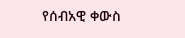የሰብአዊ ቀውስ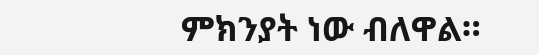ምክንያት ነው ብለዋል።